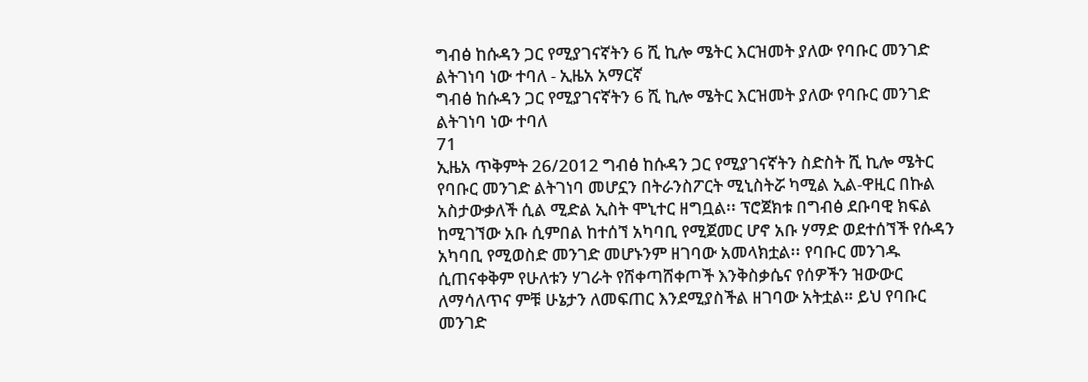ግብፅ ከሱዳን ጋር የሚያገናኛትን 6 ሺ ኪሎ ሜትር እርዝመት ያለው የባቡር መንገድ ልትገነባ ነው ተባለ - ኢዜአ አማርኛ
ግብፅ ከሱዳን ጋር የሚያገናኛትን 6 ሺ ኪሎ ሜትር እርዝመት ያለው የባቡር መንገድ ልትገነባ ነው ተባለ
71
ኢዜአ ጥቅምት 26/2012 ግብፅ ከሱዳን ጋር የሚያገናኛትን ስድስት ሺ ኪሎ ሜትር የባቡር መንገድ ልትገነባ መሆኗን በትራንስፖርት ሚኒስትሯ ካሚል ኢል-ዋዚር በኩል አስታውቃለች ሲል ሚድል ኢስት ሞኒተር ዘግቧል፡፡ ፕሮጀክቱ በግብፅ ደቡባዊ ክፍል ከሚገኘው አቡ ሲምበል ከተሰኘ አካባቢ የሚጀመር ሆኖ አቡ ሃማድ ወደተሰኘች የሱዳን አካባቢ የሚወስድ መንገድ መሆኑንም ዘገባው አመላክቷል፡፡ የባቡር መንገዱ ሲጠናቀቅም የሁለቱን ሃገራት የሸቀጣሸቀጦች እንቅስቃሴና የሰዎችን ዝውውር ለማሳለጥና ምቹ ሁኔታን ለመፍጠር እንደሚያስችል ዘገባው አትቷል። ይህ የባቡር መንገድ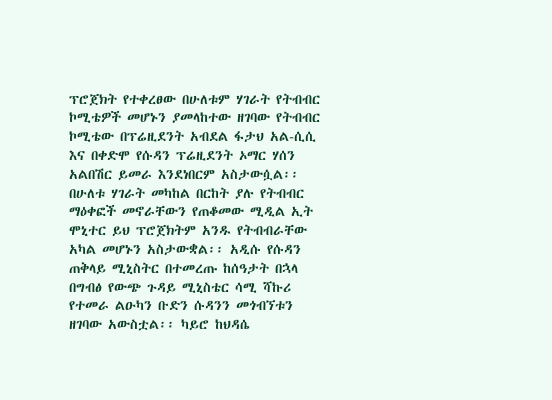ፕሮጀክት የተቀረፀው በሁለቱም ሃገራት የትብብር ኮሚቴዎች መሆኑን ያመላከተው ዘገባው የትብብር ኮሚቴው በፕሬዚደንት አብደል ፋታህ አል-ሲሲ እና በቀድሞ የሱዳን ፕሬዚደንት ኦማር ሃሰን አልበሽር ይመራ እንደነበርም አስታውሷል፡፡ በሁለቱ ሃገራት መካከል በርከት ያሉ የትብብር ማዕቀፎች መኖራቸውን የጠቆመው ሚዲል ኢት ሞኒተር ይህ ፕሮጀክትም አንዱ የትብብራቸው አካል መሆኑን አስታውቋል፡፡ አዲሱ የሱዳን ጠቅላይ ሚኒስትር በተመረጡ ከሰዓታት በኋላ በግብፅ የውጭ ጉዳይ ሚኒስቴር ሳሚ ሻኩሪ የተመራ ልዑካን ቡድን ሱዳንን መጎብኘቱን ዘገባው አውስቷል፡፡ ካይሮ ከህዳሴ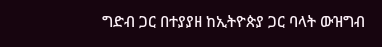ግድብ ጋር በተያያዘ ከኢትዮጵያ ጋር ባላት ውዝግብ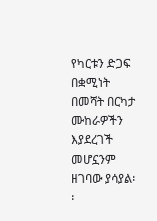የካርቱን ድጋፍ በቋሚነት በመሻት በርካታ ሙከራዎችን እያደረገች መሆኗንም ዘገባው ያሳያል፡፡